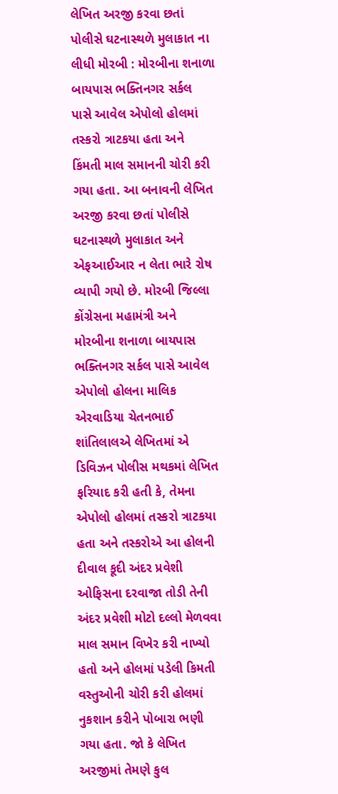લેખિત અરજી કરવા છતાં પોલીસે ઘટનાસ્થળે મુલાકાત ના લીધી મોરબી : મોરબીના શનાળા બાયપાસ ભક્તિનગર સર્કલ પાસે આવેલ એપોલો હોલમાં તસ્કરો ત્રાટકયા હતા અને કિંમતી માલ સમાનની ચોરી કરી ગયા હતા. આ બનાવની લેખિત અરજી કરવા છતાં પોલીસે ઘટનાસ્થળે મુલાકાત અને એફઆઈઆર ન લેતા ભારે રોષ વ્યાપી ગયો છે. મોરબી જિલ્લા કોંગ્રેસના મહામંત્રી અને મોરબીના શનાળા બાયપાસ ભક્તિનગર સર્કલ પાસે આવેલ એપોલો હોલના માલિક એરવાડિયા ચેતનભાઈ શાંતિલાલએ લેખિતમાં એ ડિવિઝન પોલીસ મથકમાં લેખિત ફરિયાદ કરી હતી કે, તેમના એપોલો હોલમાં તસ્કરો ત્રાટકયા હતા અને તસ્કરોએ આ હોલની દીવાલ કૂદી અંદર પ્રવેશી ઓફિસના દરવાજા તોડી તેની અંદર પ્રવેશી મોટો દલ્લો મેળવવા માલ સમાન વિખેર કરી નાખ્યો હતો અને હોલમાં પડેલી કિમતી વસ્તુઓની ચોરી કરી હોલમાં નુકશાન કરીને પોબારા ભણી ગયા હતા. જો કે લેખિત અરજીમાં તેમણે કુલ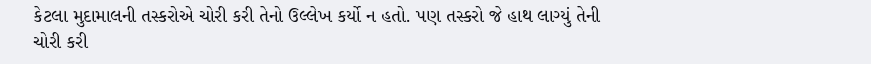કેટલા મુદામાલની તસ્કરોએ ચોરી કરી તેનો ઉલ્લેખ કર્યો ન હતો. પણ તસ્કરો જે હાથ લાગ્યું તેની ચોરી કરી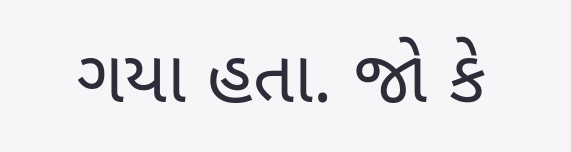ગયા હતા. જો કે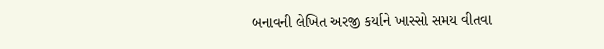બનાવની લેખિત અરજી કર્યાને ખાસ્સો સમય વીતવા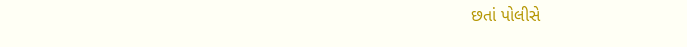છતાં પોલીસે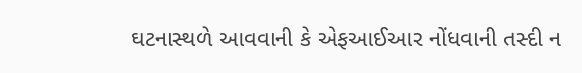ઘટનાસ્થળે આવવાની કે એફઆઈઆર નોંધવાની તસ્દી ન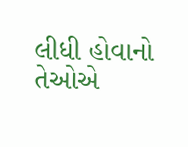લીધી હોવાનો તેઓએ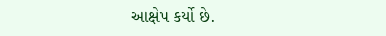આક્ષેપ કર્યો છે.